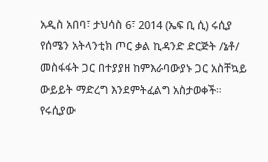አዲስ አበባ፣ ታህሳስ 6፣ 2014 (ኤፍ ቢ ሲ) ሩሲያ የሰሜን አትላንቲክ ጦር ቃል ኪዳንድ ድርጅት /ኔቶ/ መስፋፋት ጋር በተያያዘ ከምእራባውያኑ ጋር አስቸኳይ ውይይት ማድረግ እንደምትፈልግ አስታወቀች።
የሩሲያው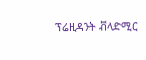ፕሬዚዳንት ቭላድሚር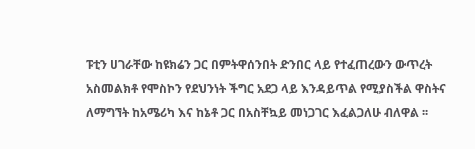ፑቲን ሀገራቸው ከዩክሬን ጋር በምትዋሰንበት ድንበር ላይ የተፈጠረውን ውጥረት አስመልክቶ የሞስኮን የደህንነት ችግር አደጋ ላይ እንዳይጥል የሚያስችል ዋስትና ለማግኘት ከአሜሪካ እና ከኔቶ ጋር በአስቸኳይ መነጋገር እፈልጋለሁ ብለዋል ፡፡